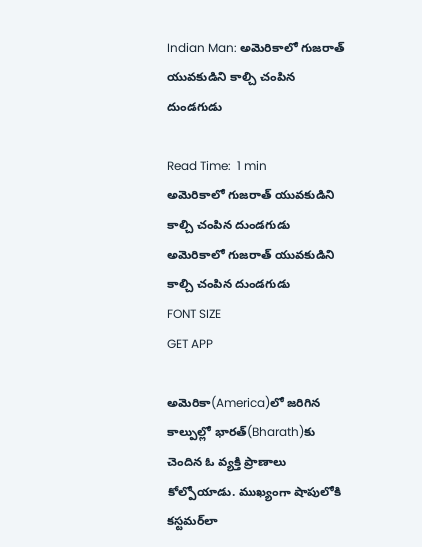Indian Man: అమెరికాలో గుజరాత్ యువకుడిని కాల్చి చంపిన దుండగుడు

Read Time:  1 min
అమెరికాలో గుజరాత్ యువకుడిని కాల్చి చంపిన దుండగుడు
అమెరికాలో గుజరాత్ యువకుడిని కాల్చి చంపిన దుండగుడు
FONT SIZE
GET APP

అమెరికా(America)లో జరిగిన కాల్పుల్లో భారత్‌(Bharath)కు చెందిన ఓ వ్యక్తి ప్రాణాలు కోల్పోయాడు. ముఖ్యంగా షాపులోకి కస్టమర్‌లా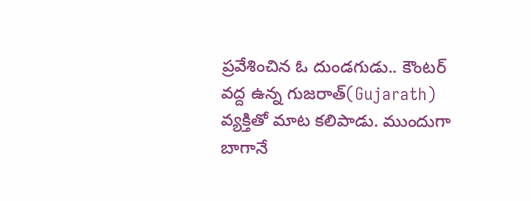ప్రవేశించిన ఓ దుండగుడు.. కౌంటర్ వద్ద ఉన్న గుజరాత్(Gujarath) వ్యక్తితో మాట కలిపాడు. ముందుగా బాగానే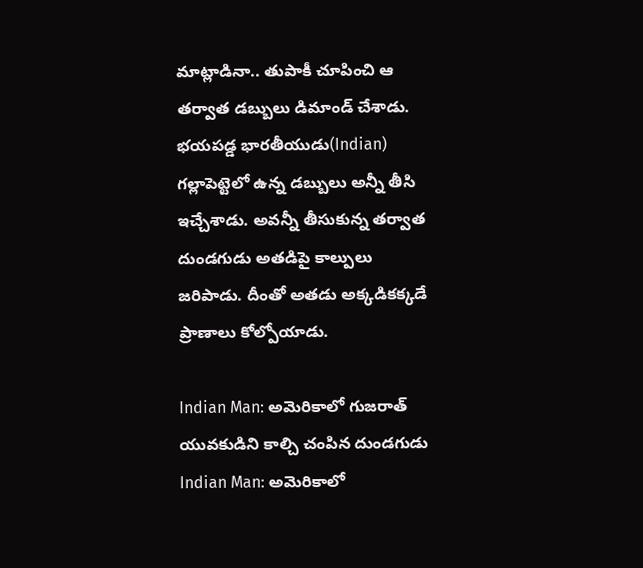మాట్లాడినా.. తుపాకీ చూపించి ఆ తర్వాత డబ్బులు డిమాండ్ చేశాడు. భయపడ్డ భారతీయుడు(Indian) గల్లాపెట్టెలో ఉన్న డబ్బులు అన్నీ తీసి ఇచ్చేశాడు. అవన్నీ తీసుకున్న తర్వాత దుండగుడు అతడిపై కాల్పులు జరిపాడు. దీంతో అతడు అక్కడికక్కడే ప్రాణాలు కోల్పోయాడు.

Indian Man: అమెరికాలో గుజరాత్ యువకుడిని కాల్చి చంపిన దుండగుడు
Indian Man: అమెరికాలో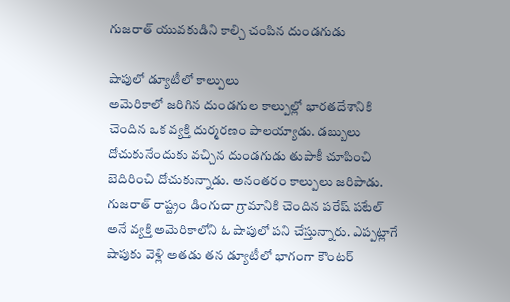గుజరాత్ యువకుడిని కాల్చి చంపిన దుండగుడు

షాపులో డ్యూటీలో కాల్పులు
అమెరికాలో జరిగిన దుండగుల కాల్పుల్లో భారతదేశానికి చెందిన ఒక వ్యక్తి దుర్మరణం పాలయ్యాడు. డబ్బులు దోచుకునేందుకు వచ్చిన దుండగుడు తుపాకీ చూపించి బెదిరించి దోచుకున్నాడు. అనంతరం కాల్పులు జరిపాడు. గుజరాత్ రాష్ట్రం డింగుచా గ్రామానికి చెందిన పరేష్ పటేల్ అనే వ్యక్తి అమెరికాలోని ఓ షాపులో పని చేస్తున్నారు. ఎప్పట్లాగే షాపుకు వెళ్లి అతడు తన డ్యూటీలో భాగంగా కౌంటర్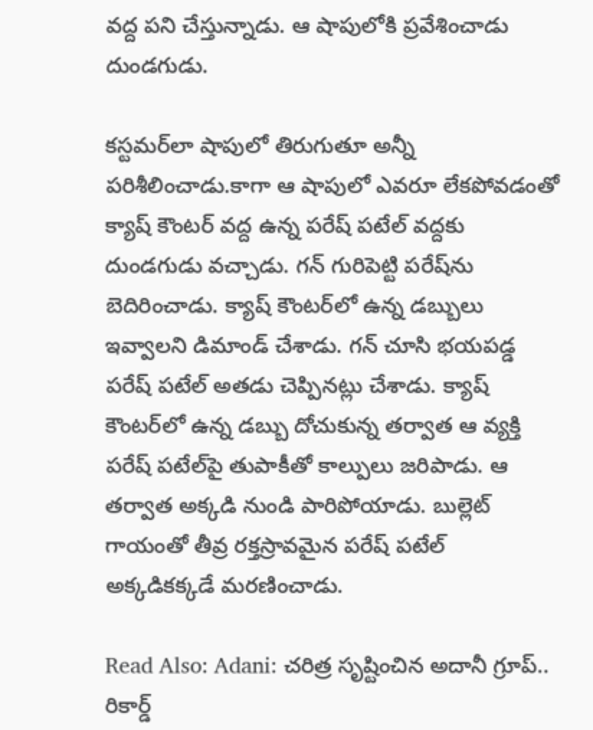వద్ద పని చేస్తున్నాడు. ఆ షాపులోకి ప్రవేశించాడు దుండగుడు.

కస్టమర్‌లా షాపులో తిరుగుతూ అన్నీ పరిశీలించాడు.కాగా ఆ షాపులో ఎవరూ లేకపోవడంతో క్యాష్ కౌంటర్ వద్ద ఉన్న పరేష్ పటేల్ వద్దకు దుండగుడు వచ్చాడు. గన్ గురిపెట్టి పరేష్‌ను బెదిరించాడు. క్యాష్ కౌంటర్‌లో ఉన్న డబ్బులు ఇవ్వాలని డిమాండ్ చేశాడు. గన్ చూసి భయపడ్డ పరేష్ పటేల్ అతడు చెప్పినట్లు చేశాడు. క్యాష్ కౌంటర్‌లో ఉన్న డబ్బు దోచుకున్న తర్వాత ఆ వ్యక్తి పరేష్ పటేల్‌పై తుపాకీతో కాల్పులు జరిపాడు. ఆ తర్వాత అక్కడి నుండి పారిపోయాడు. బుల్లెట్ గాయంతో తీవ్ర రక్తస్రావమైన పరేష్ పటేల్ అక్కడికక్కడే మరణించాడు.

Read Also: Adani: చరిత్ర సృష్టించిన అదానీ గ్రూప్.. రికార్డ్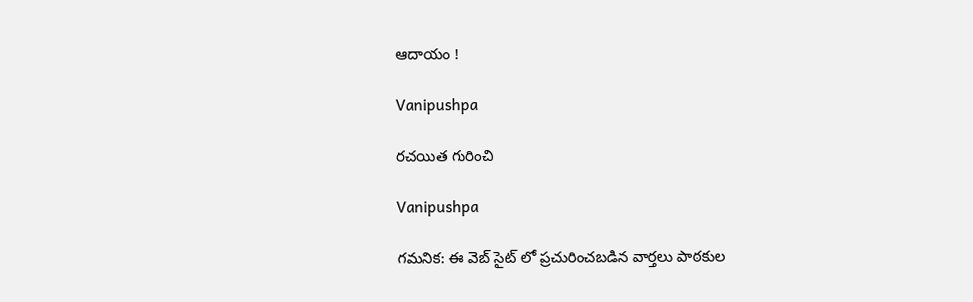ఆదాయం !

Vanipushpa

రచయిత గురించి

Vanipushpa

గమనిక: ఈ వెబ్ సైట్ లో ప్రచురించబడిన వార్తలు పాఠకుల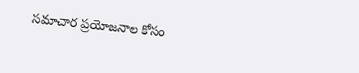సమాచార ప్రయోజనాల కోసం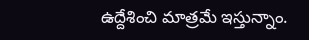ఉద్దేశించి మాత్రమే ఇస్తున్నాం.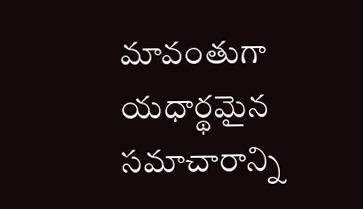మావంతుగా యధార్థమైన సమాచారాన్ని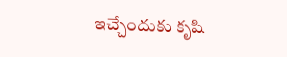ఇచ్చేందుకు కృషి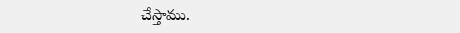చేస్తాము.